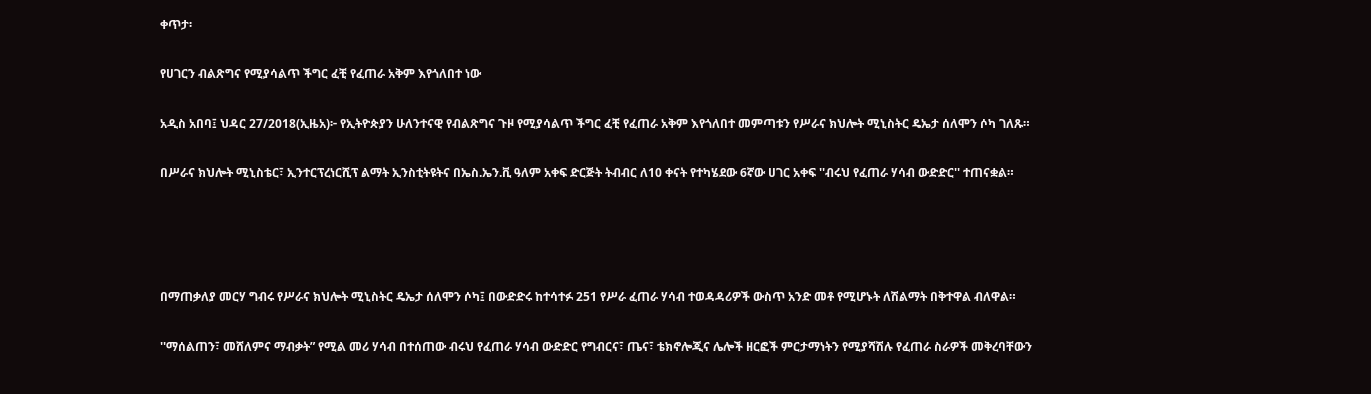ቀጥታ፡

የሀገርን ብልጽግና የሚያሳልጥ ችግር ፈቺ የፈጠራ አቅም እየጎለበተ ነው

አዲስ አበባ፤ ህዳር 27/2018(ኢዜአ)፦ የኢትዮጵያን ሁለንተናዊ የብልጽግና ጉዞ የሚያሳልጥ ችግር ፈቺ የፈጠራ አቅም እየጎለበተ መምጣቱን የሥራና ክህሎት ሚኒስትር ዴኤታ ሰለሞን ሶካ ገለጹ።

በሥራና ክህሎት ሚኒስቴር፣ ኢንተርፕረነርሺፕ ልማት ኢንስቲትዩትና በኤስ.ኤን.ቪ ዓለም አቀፍ ድርጅት ትብብር ለ10 ቀናት የተካሄደው 6ኛው ሀገር አቀፍ ''ብሩህ የፈጠራ ሃሳብ ውድድር'' ተጠናቋል።




በማጠቃለያ መርሃ ግብሩ የሥራና ክህሎት ሚኒስትር ዴኤታ ሰለሞን ሶካ፤ በውድድሩ ከተሳተፉ 251 የሥራ ፈጠራ ሃሳብ ተወዳዳሪዎች ውስጥ አንድ መቶ የሚሆኑት ለሽልማት በቅተዋል ብለዋል።

''ማሰልጠን፣ መሸለምና ማብቃት” የሚል መሪ ሃሳብ በተሰጠው ብሩህ የፈጠራ ሃሳብ ውድድር የግብርና፣ ጤና፣ ቴክኖሎጂና ሌሎች ዘርፎች ምርታማነትን የሚያሻሽሉ የፈጠራ ስራዎች መቅረባቸውን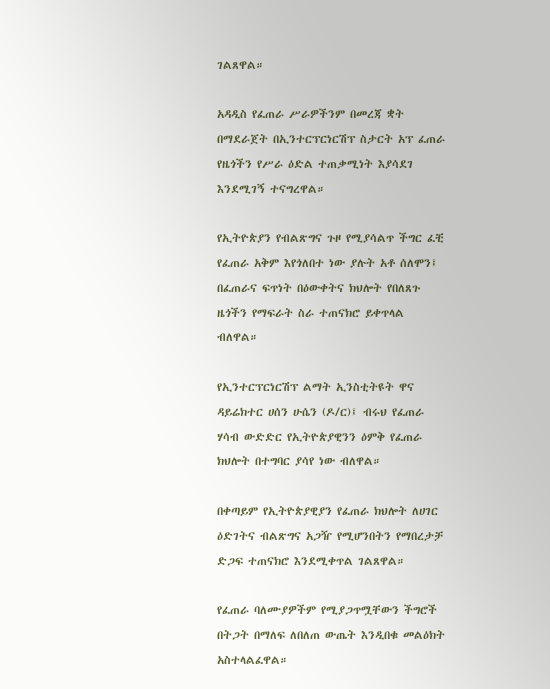ገልጸዋል።

አዳዲስ የፈጠራ ሥራዎችንም በመረጃ ቋት በማደራጀት በኢንተርፕርነርሽፕ ስታርት አፕ ፈጠራ የዜጎችን የሥራ ዕድል ተጠቃሚነት እያሳደገ እንደሚገኝ ተናግረዋል።

የኢትዮጵያን የብልጽግና ጉዞ የሚያሳልጥ ችግር ፈቺ የፈጠራ አቅም እየጎለበተ ነው ያሉት አቶ ሰለሞን፤ በፈጠራና ፍጥነት በዕውቀትና ክህሎት የበለጸጉ ዜጎችን የማፍራት ስራ ተጠናክሮ ይቀጥላል ብለዋል።

የኢንተርፕርነርሽፕ ልማት ኢንስቲትዩት ዋና ዳይሬክተር ሀሰን ሁሴን (ዶ/ር)፤ ብሩህ የፈጠራ ሃሳብ ውድድር የኢትዮጵያዊንን ዕምቅ የፈጠራ ክህሎት በተግባር ያሳየ ነው ብለዋል።

በቀጣይም የኢትዮጵያዊያን የፈጠራ ክህሎት ለሀገር ዕድገትና ብልጽግና አጋዥ የሚሆንበትን የማበረታቻ ድጋፍ ተጠናክሮ እንደሚቀጥል ገልጸዋል።

የፈጠራ ባለሙያዎችም የሚያጋጥሟቸውን ችግሮች በትጋት በማለፍ ለበለጠ ውጤት እንዲበቁ መልዕክት አስተላልፈዋል።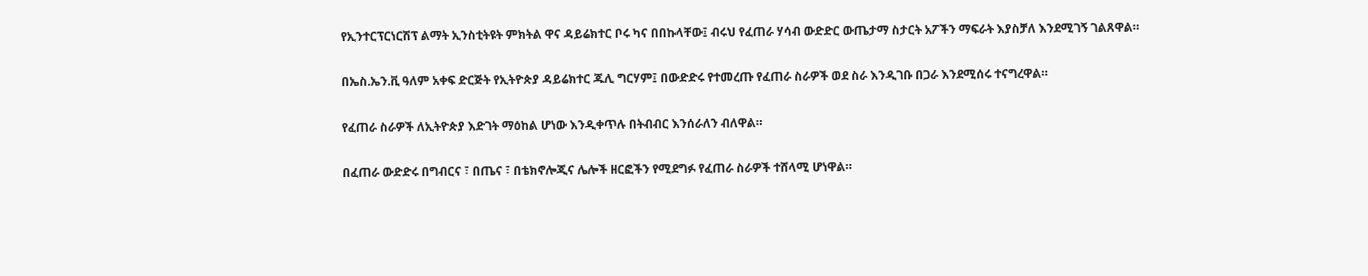የኢንተርፕርነርሽፕ ልማት ኢንስቲትዩት ምክትል ዋና ዳይሬክተር ቦሩ ካና በበኩላቸው፤ ብሩህ የፈጠራ ሃሳብ ውድድር ውጤታማ ስታርት አፖችን ማፍራት እያስቻለ እንደሚገኝ ገልጸዋል።

በኤስ.ኤን.ቪ ዓለም አቀፍ ድርጅት የኢትዮጵያ ዳይሬክተር ጁሊ ግርሃም፤ በውድድሩ የተመረጡ የፈጠራ ስራዎች ወደ ስራ እንዲገቡ በጋራ እንደሚሰሩ ተናግረዋል።

የፈጠራ ስራዎች ለኢትዮጵያ እድገት ማዕከል ሆነው እንዲቀጥሉ በትብብር እንሰራለን ብለዋል።

በፈጠራ ውድድሩ በግብርና ፣ በጤና ፣ በቴክኖሎጂና ሌሎች ዘርፎችን የሚደግፉ የፈጠራ ስራዎች ተሸላሚ ሆነዋል።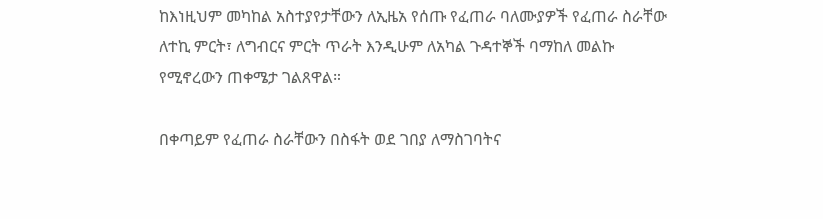ከእነዚህም መካከል አስተያየታቸውን ለኢዜአ የሰጡ የፈጠራ ባለሙያዎች የፈጠራ ስራቸው ለተኪ ምርት፣ ለግብርና ምርት ጥራት እንዲሁም ለአካል ጉዳተኞች ባማከለ መልኩ የሚኖረውን ጠቀሜታ ገልጸዋል።

በቀጣይም የፈጠራ ስራቸውን በስፋት ወደ ገበያ ለማስገባትና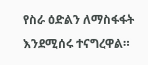የስራ ዕድልን ለማስፋፋት እንደሚሰሩ ተናግረዋል።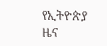የኢትዮጵያ ዜና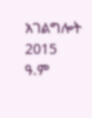አገልግሎት
2015
ዓ.ም